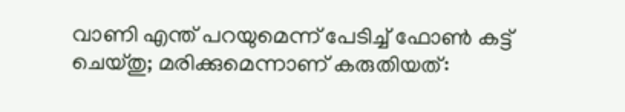വാണി എന്ത് പറയുമെന്ന് പേടിച്ച് ഫോണ്‍ കട്ട് ചെയ്തു; മരിക്കുമെന്നാണ് കരുതിയത്: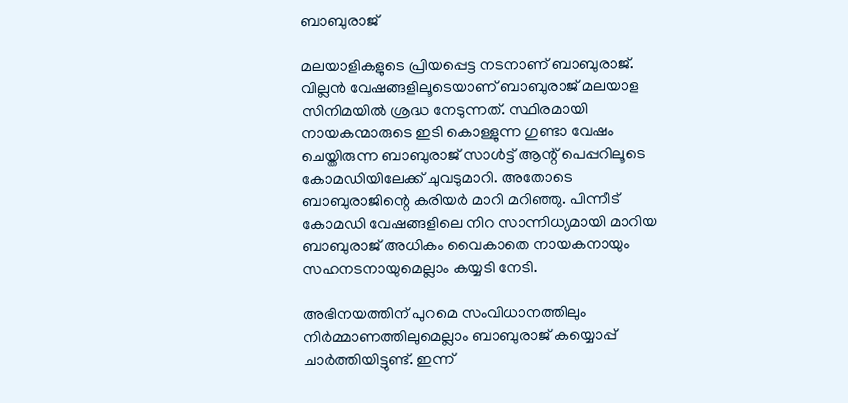ബാബുരാജ്

മലയാളികളുടെ പ്രിയപ്പെട്ട നടനാണ് ബാബുരാജ്. വില്ലന്‍ വേഷങ്ങളിലൂടെയാണ് ബാബുരാജ് മലയാള സിനിമയില്‍ ശ്രദ്ധ നേടുന്നത്. സ്ഥിരമായി നായകന്മാരുടെ ഇടി കൊള്ളുന്ന ഗുണ്ടാ വേഷം ചെയ്തിരുന്ന ബാബുരാജ് സാള്‍ട്ട് ആന്റ് പെപ്പറിലൂടെ കോമഡിയിലേക്ക് ചുവടുമാറി. അതോടെ ബാബുരാജിന്റെ കരിയര്‍ മാറി മറിഞ്ഞു. പിന്നീട് കോമഡി വേഷങ്ങളിലെ നിറ സാന്നിധ്യമായി മാറിയ ബാബുരാജ് അധികം വൈകാതെ നായകനായും സഹനടനായുമെല്ലാം കയ്യടി നേടി.

അഭിനയത്തിന് പുറമെ സംവിധാനത്തിലും നിര്‍മ്മാണത്തിലുമെല്ലാം ബാബുരാജ് കയ്യൊപ്പ് ചാര്‍ത്തിയിട്ടുണ്ട്. ഇന്ന്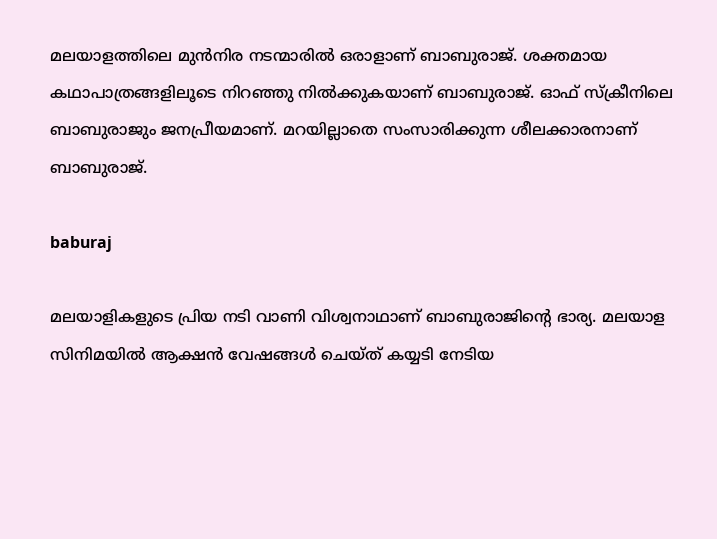മലയാളത്തിലെ മുന്‍നിര നടന്മാരില്‍ ഒരാളാണ് ബാബുരാജ്. ശക്തമായ കഥാപാത്രങ്ങളിലൂടെ നിറഞ്ഞു നില്‍ക്കുകയാണ് ബാബുരാജ്. ഓഫ് സ്‌ക്രീനിലെ ബാബുരാജും ജനപ്രീയമാണ്. മറയില്ലാതെ സംസാരിക്കുന്ന ശീലക്കാരനാണ് ബാബുരാജ്.

baburaj

മലയാളികളുടെ പ്രിയ നടി വാണി വിശ്വനാഥാണ് ബാബുരാജിന്റെ ഭാര്യ. മലയാള സിനിമയില്‍ ആക്ഷന്‍ വേഷങ്ങള്‍ ചെയ്ത് കയ്യടി നേടിയ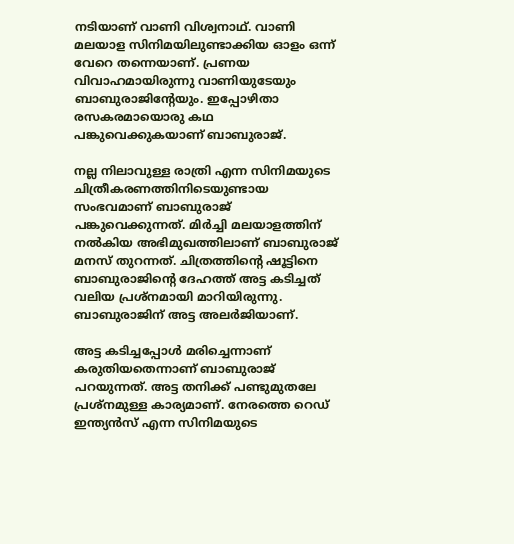നടിയാണ് വാണി വിശ്വനാഥ്. വാണി മലയാള സിനിമയിലുണ്ടാക്കിയ ഓളം ഒന്ന് വേറെ തന്നെയാണ്. പ്രണയ വിവാഹമായിരുന്നു വാണിയുടേയും ബാബുരാജിന്റേയും. ഇപ്പോഴിതാ രസകരമായൊരു കഥ പങ്കുവെക്കുകയാണ് ബാബുരാജ്.

നല്ല നിലാവുള്ള രാത്രി എന്ന സിനിമയുടെ ചിത്രീകരണത്തിനിടെയുണ്ടായ സംഭവമാണ് ബാബുരാജ് പങ്കുവെക്കുന്നത്. മിര്‍ച്ചി മലയാളത്തിന് നല്‍കിയ അഭിമുഖത്തിലാണ് ബാബുരാജ് മനസ് തുറന്നത്. ചിത്രത്തിന്റെ ഷൂട്ടിനെ ബാബുരാജിന്റെ ദേഹത്ത് അട്ട കടിച്ചത് വലിയ പ്രശ്‌നമായി മാറിയിരുന്നു. ബാബുരാജിന് അട്ട അലര്‍ജിയാണ്.

അട്ട കടിച്ചപ്പോള്‍ മരിച്ചെന്നാണ് കരുതിയതെന്നാണ് ബാബുരാജ് പറയുന്നത്. അട്ട തനിക്ക് പണ്ടുമുതലേ പ്രശ്‌നമുള്ള കാര്യമാണ്. നേരത്തെ റെഡ് ഇന്ത്യന്‍സ് എന്ന സിനിമയുടെ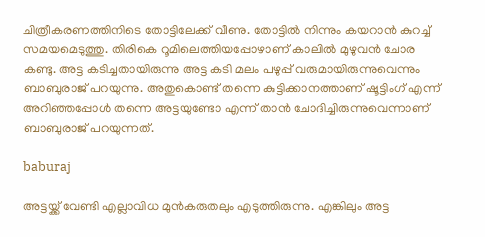ചിത്രീകരണത്തിനിടെ തോട്ടിലേക്ക് വീണു. തോട്ടില്‍ നിന്നും കയറാന്‍ കുറച്ച് സമയമെടുത്തു. തിരികെ റൂമിലെത്തിയപ്പോഴാണ് കാലില്‍ മുഴുവന്‍ ചോര കണ്ടു. അട്ട കടിച്ചതായിരുന്നു അട്ട കടി മലം പഴുപ്പ് വരുമായിരുന്നുവെന്നും ബാബുരാജ് പറയുന്നു. അതുകൊണ്ട് തന്നെ കുട്ടിക്കാനത്താണ് ഷൂട്ടിംഗ് എന്ന് അറിഞ്ഞപ്പോള്‍ തന്നെ അട്ടയുണ്ടോ എന്ന് താന്‍ ചോദിച്ചിരുന്നുവെന്നാണ് ബാബുരാജ് പറയുന്നത്.

baburaj

അട്ടയ്ക്ക് വേണ്ടി എല്ലാവിധ മുന്‍കരുതലും എടുത്തിരുന്നു. എങ്കിലും അട്ട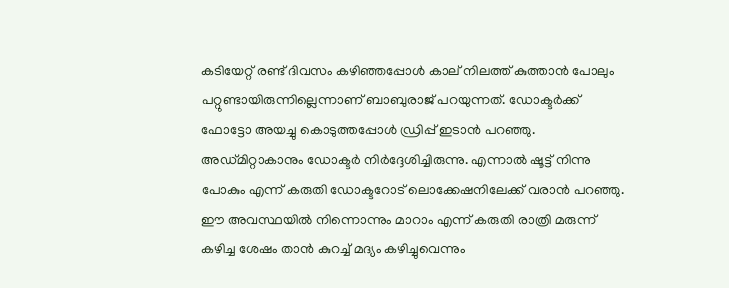കടിയേറ്റ് രണ്ട് ദിവസം കഴിഞ്ഞപ്പോള്‍ കാല് നിലത്ത് കുത്താന്‍ പോലും പറ്റുണ്ടായിരുന്നില്ലെന്നാണ് ബാബുരാജ് പറയുന്നത്. ഡോക്ടര്‍ക്ക് ഫോട്ടോ അയച്ചു കൊടുത്തപ്പോള്‍ ഡ്രിപ്പ് ഇടാന്‍ പറഞ്ഞു. അഡ്മിറ്റാകാനും ഡോക്ടര്‍ നിര്‍ദ്ദേശിച്ചിരുന്നു. എന്നാല്‍ ഷൂട്ട് നിന്നു പോകും എന്ന് കരുതി ഡോക്ടറോട് ലൊക്കേഷനിലേക്ക് വരാന്‍ പറഞ്ഞു. ഈ അവസ്ഥയില്‍ നിന്നൊന്നും മാറാം എന്ന് കരുതി രാത്രി മരുന്ന് കഴിച്ച ശേഷം താന്‍ കുറച്ച് മദ്യം കഴിച്ചുവെന്നും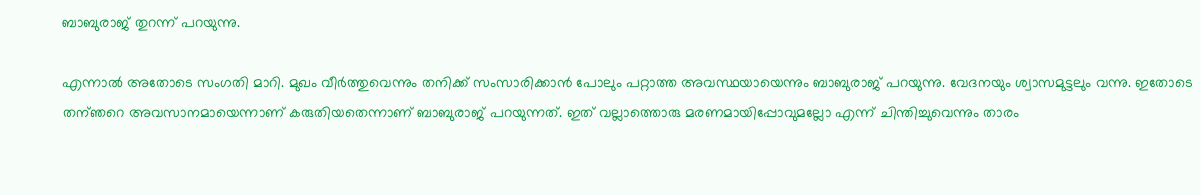ബാബുരാജ് തുറന്ന് പറയുന്നു.

എന്നാല്‍ അതോടെ സംഗതി മാറി. മുഖം വീര്‍ത്തുവെന്നും തനിക്ക് സംസാരിക്കാന്‍ പോലും പറ്റാത്ത അവസ്ഥയായെന്നും ബാബുരാജ് പറയുന്നു. വേദനയും ശ്വാസമുട്ടലും വന്നു. ഇതോടെ തന്ഞറെ അവസാനമായെന്നാണ് കരുതിയതെന്നാണ് ബാബുരാജ് പറയുന്നത്. ഇത് വല്ലാത്തൊരു മരണമായിപ്പോവുമല്ലോ എന്ന് ചിന്തിച്ചുവെന്നും താരം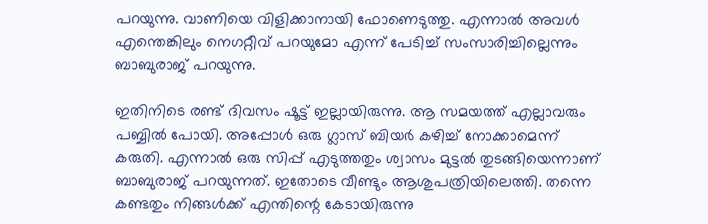പറയുന്നു. വാണിയെ വിളിക്കാനായി ഫോണെടുത്തു. എന്നാല്‍ അവള്‍ എന്തെങ്കിലും നെഗറ്റീവ് പറയുമോ എന്ന് പേടിച്ച് സംസാരിച്ചില്ലെന്നും ബാബുരാജ് പറയുന്നു.

ഇതിനിടെ രണ്ട് ദിവസം ഷൂട്ട് ഇല്ലായിരുന്നു. ആ സമയത്ത് എല്ലാവരും പബ്ബില്‍ പോയി. അപ്പോള്‍ ഒരു ഗ്ലാസ് ബിയര്‍ കഴിച്ച് നോക്കാമെന്ന് കരുതി. എന്നാല്‍ ഒരു സിപ്പ് എടുത്തതും ശ്വാസം മുട്ടല്‍ തുടങ്ങിയെന്നാണ് ബാബുരാജ് പറയുന്നത്. ഇതോടെ വീണ്ടും ആശുപത്രിയിലെത്തി. തന്നെ കണ്ടതും നിങ്ങള്‍ക്ക് എന്തിന്റെ കേടായിരുന്നു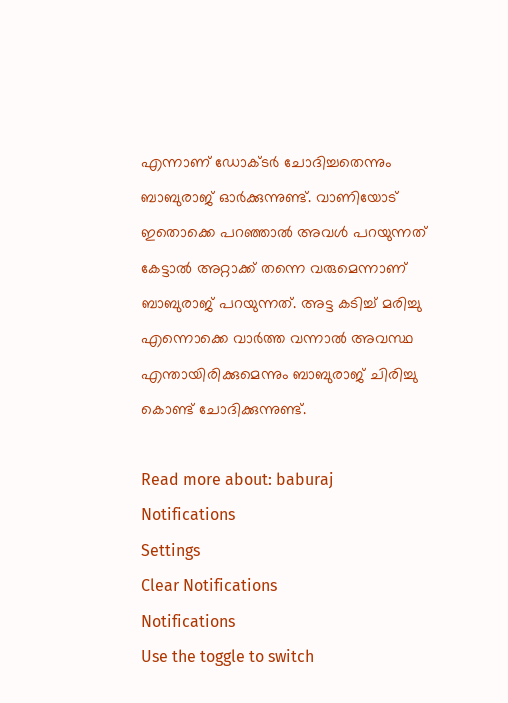എന്നാണ് ഡോക്ടര്‍ ചോദിച്ചതെന്നും ബാബുരാജ് ഓര്‍ക്കുന്നുണ്ട്. വാണിയോട് ഇതൊക്കെ പറഞ്ഞാല്‍ അവള്‍ പറയുന്നത് കേട്ടാല്‍ അറ്റാക്ക് തന്നെ വരുമെന്നാണ് ബാബുരാജ് പറയുന്നത്. അട്ട കടിച്ച് മരിച്ചു എന്നൊക്കെ വാര്‍ത്ത വന്നാല്‍ അവസ്ഥ എന്തായിരിക്കുമെന്നും ബാബുരാജ് ചിരിച്ചു കൊണ്ട് ചോദിക്കുന്നുണ്ട്.

Read more about: baburaj
Notifications
Settings
Clear Notifications
Notifications
Use the toggle to switch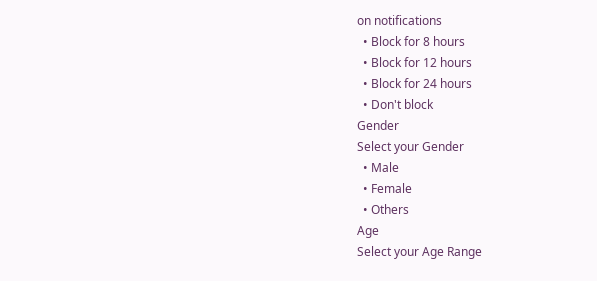on notifications
  • Block for 8 hours
  • Block for 12 hours
  • Block for 24 hours
  • Don't block
Gender
Select your Gender
  • Male
  • Female
  • Others
Age
Select your Age Range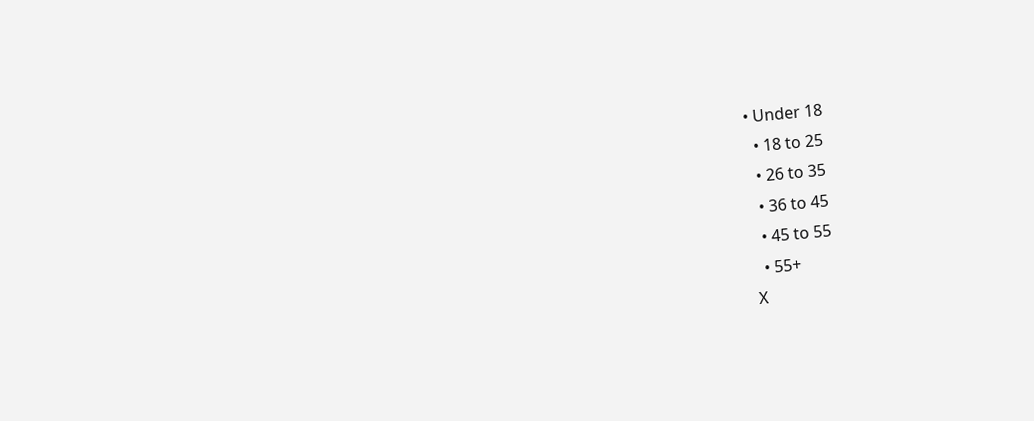• Under 18
  • 18 to 25
  • 26 to 35
  • 36 to 45
  • 45 to 55
  • 55+
X